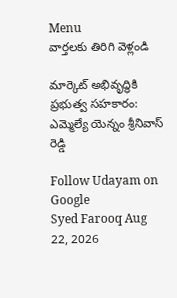Menu
వార్తలకు తిరిగి వెళ్లండి

మార్కెట్ అభివృద్ధికి ప్రభుత్వ సహకారం: ఎమ్మెల్యే యెన్నం శ్రీనివాస్ రెడ్డి

Follow Udayam on Google
Syed Farooq Aug 22, 2026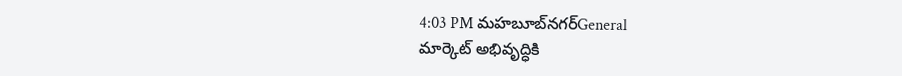4:03 PM మహబూబ్‌నగర్General
మార్కెట్ అభివృద్ధికి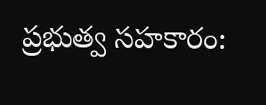ప్రభుత్వ సహకారం: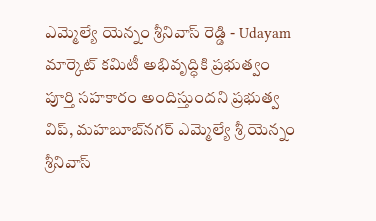ఎమ్మెల్యే యెన్నం శ్రీనివాస్ రెడ్డి - Udayam
మార్కెట్ కమిటీ అభివృద్ధికి ప్రభుత్వం పూర్తి సహకారం అందిస్తుందని ప్రభుత్వ విప్, మహబూబ్‌నగర్ ఎమ్మెల్యే శ్రీ యెన్నం శ్రీనివాస్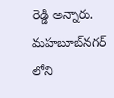రెడ్డి అన్నారు. మహబూబ్‌నగర్ లోని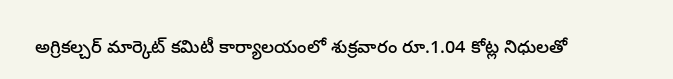అగ్రికల్చర్ మార్కెట్ కమిటీ కార్యాలయంలో శుక్రవారం రూ.1.04 కోట్ల నిధులతో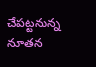చేపట్టనున్న నూతన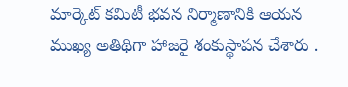మార్కెట్ కమిటీ భవన నిర్మాణానికి ఆయన ముఖ్య అతిథిగా హాజరై శంకుస్థాపన చేశారు .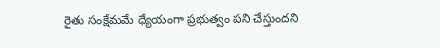రైతు సంక్షేమమే ధ్యేయంగా ప్రభుత్వం పని చేస్తుందని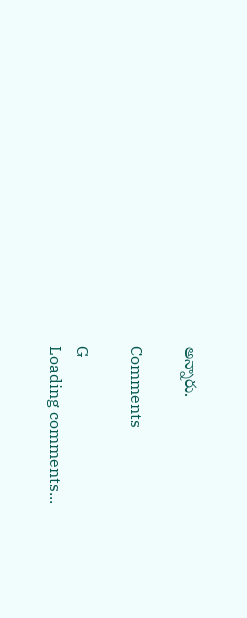అన్నారు.

Comments

G
Loading comments...